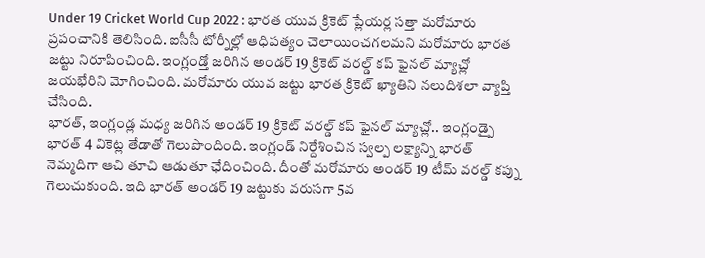Under 19 Cricket World Cup 2022 : భారత యువ క్రికెట్ ప్లేయర్ల సత్తా మరోమారు ప్రపంచానికి తెలిసింది. ఐసీసీ టోర్నీల్లో ఆధిపత్యం చెలాయించగలమని మరోమారు భారత జట్టు నిరూపించింది. ఇంగ్లండ్తో జరిగిన అండర్ 19 క్రికెట్ వరల్డ్ కప్ ఫైనల్ మ్యాచ్లో జయభేరిని మోగించింది. మరోమారు యువ జట్టు భారత క్రికెట్ ఖ్యాతిని నలుదిశలా వ్యాప్తి చేసింది.
భారత్, ఇంగ్లండ్ల మధ్య జరిగిన అండర్ 19 క్రికెట్ వరల్డ్ కప్ ఫైనల్ మ్యాచ్లో.. ఇంగ్లండ్పై భారత్ 4 వికెట్ల తేడాతో గెలుపొందింది. ఇంగ్లండ్ నిర్దేశించిన స్వల్ప లక్ష్యాన్ని భారత్ నెమ్మదిగా ఆచి తూచి ఆడుతూ ఛేదించింది. దీంతో మరోమారు అండర్ 19 టీమ్ వరల్డ్ కప్ను గెలుచుకుంది. ఇది భారత్ అండర్ 19 జట్టుకు వరుసగా 5వ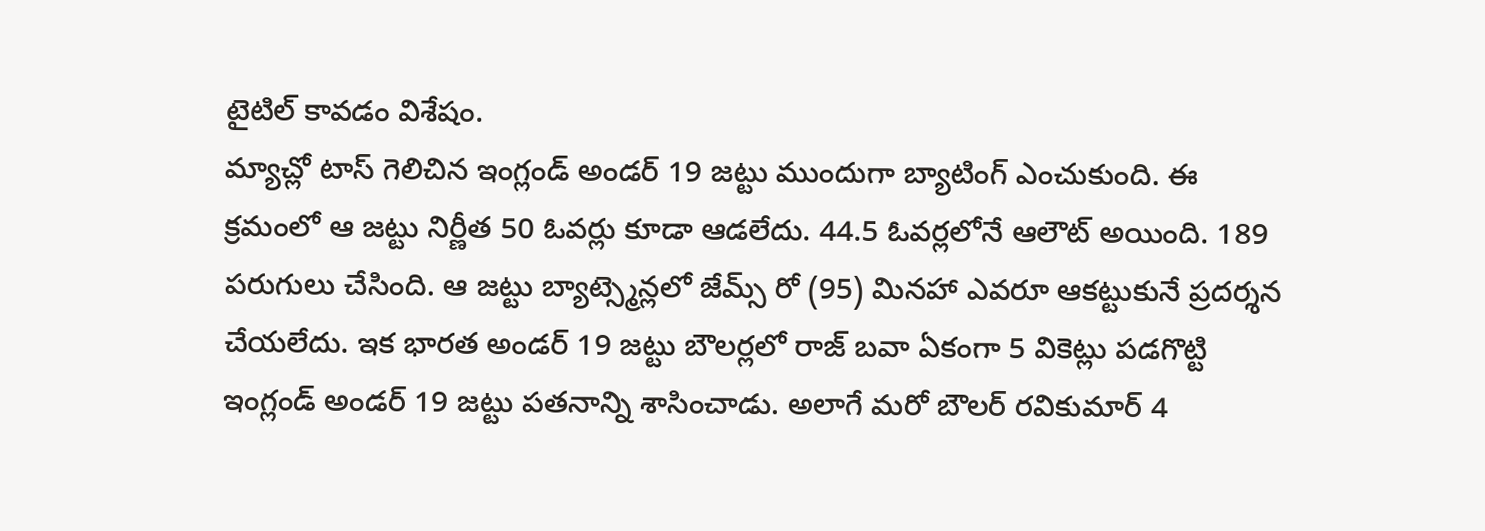టైటిల్ కావడం విశేషం.
మ్యాచ్లో టాస్ గెలిచిన ఇంగ్లండ్ అండర్ 19 జట్టు ముందుగా బ్యాటింగ్ ఎంచుకుంది. ఈ క్రమంలో ఆ జట్టు నిర్ణీత 50 ఓవర్లు కూడా ఆడలేదు. 44.5 ఓవర్లలోనే ఆలౌట్ అయింది. 189 పరుగులు చేసింది. ఆ జట్టు బ్యాట్స్మెన్లలో జేమ్స్ రో (95) మినహా ఎవరూ ఆకట్టుకునే ప్రదర్శన చేయలేదు. ఇక భారత అండర్ 19 జట్టు బౌలర్లలో రాజ్ బవా ఏకంగా 5 వికెట్లు పడగొట్టి ఇంగ్లండ్ అండర్ 19 జట్టు పతనాన్ని శాసించాడు. అలాగే మరో బౌలర్ రవికుమార్ 4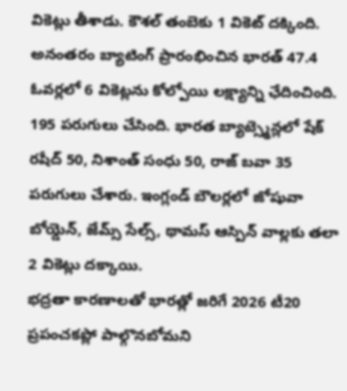వికెట్లు తీశాడు. కౌశల్ తంబెకు 1 వికెట్ దక్కింది.
అనంతరం బ్యాటింగ్ ప్రారంభించిన భారత్ 47.4 ఓవర్లలో 6 వికెట్లను కోల్పోయి లక్ష్యాన్ని ఛేదించింది. 195 పరుగులు చేసింది. భారత బ్యాట్స్మెన్లలో షేక్ రషీద్ 50, నిశాంత్ సంధు 50, రాజ్ బవా 35 పరుగులు చేశారు. ఇంగ్లండ్ బౌలర్లలో జోషువా బోయ్డెన్, జేమ్స్ సేల్స్, థామస్ ఆస్పిన్ వాల్లకు తలా 2 వికెట్లు దక్కాయి.
భద్రతా కారణాలతో భారత్లో జరిగే 2026 టీ20 ప్రపంచకప్లో పాల్గొనబోమని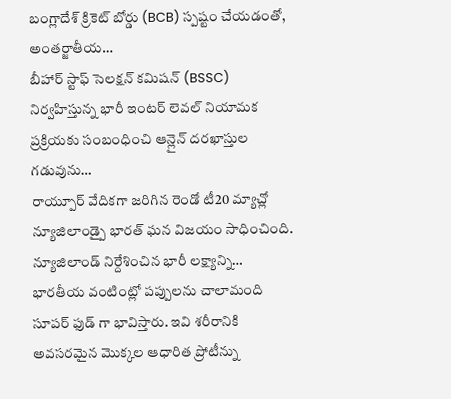బంగ్లాదేశ్ క్రికెట్ బోర్డు (BCB) స్పష్టం చేయడంతో, అంతర్జాతీయ…
బీహార్ స్టాఫ్ సెలక్షన్ కమిషన్ (BSSC) నిర్వహిస్తున్న భారీ ఇంటర్ లెవల్ నియామక ప్రక్రియకు సంబంధించి ఆన్లైన్ దరఖాస్తుల గడువును…
రాయ్పూర్ వేదికగా జరిగిన రెండో టీ20 మ్యాచ్లో న్యూజిలాండ్పై భారత్ ఘన విజయం సాధించింది. న్యూజిలాండ్ నిర్దేశించిన భారీ లక్ష్యాన్ని…
భారతీయ వంటింట్లో పప్పులను చాలామంది సూపర్ ఫుడ్ గా భావిస్తారు. ఇవి శరీరానికి అవసరమైన మొక్కల ఆధారిత ప్రోటీన్ను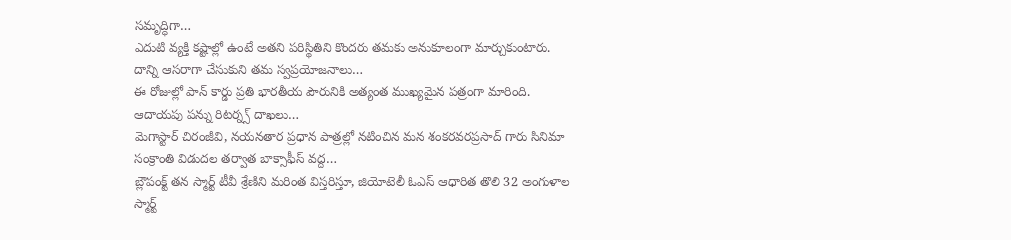సమృద్ధిగా…
ఎదుటి వ్యక్తి కష్టాల్లో ఉంటే అతని పరిస్థితిని కొందరు తమకు అనుకూలంగా మార్చుకుంటారు. దాన్ని ఆసరాగా చేసుకుని తమ స్వప్రయోజనాలు…
ఈ రోజుల్లో పాన్ కార్డు ప్రతి భారతీయ పౌరునికి అత్యంత ముఖ్యమైన పత్రంగా మారింది. ఆదాయపు పన్ను రిటర్న్స్ దాఖలు…
మెగాస్టార్ చిరంజీవి, నయనతార ప్రధాన పాత్రల్లో నటించిన మన శంకరవరప్రసాద్ గారు సినిమా సంక్రాంతి విడుదల తర్వాత బాక్సాఫీస్ వద్ద…
బ్లౌపంక్ట్ తన స్మార్ట్ టీవీ శ్రేణిని మరింత విస్తరిస్తూ, జియోటెలీ ఓఎస్ ఆధారిత తొలి 32 అంగుళాల స్మార్ట్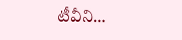టీవీని…